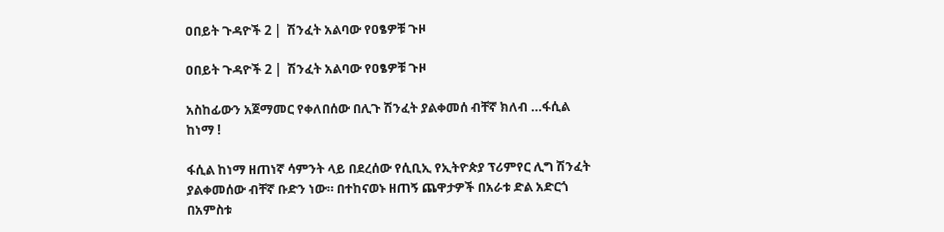ዐበይት ጉዳዮች 2 |  ሽንፈት አልባው የዐፄዎቹ ጉዞ

ዐበይት ጉዳዮች 2 |  ሽንፈት አልባው የዐፄዎቹ ጉዞ

አስከፊውን አጀማመር የቀለበሰው በሊጉ ሽንፈት ያልቀመሰ ብቸኛ ክለብ …ፋሲል ከነማ !

ፋሲል ከነማ ዘጠነኛ ሳምንት ላይ በደረሰው የሲቢኢ የኢትዮጵያ ፕሪምየር ሊግ ሽንፈት ያልቀመሰው ብቸኛ ቡድን ነው። በተከናወኑ ዘጠኝ ጨዋታዎች በአራቱ ድል አድርጎ በአምስቱ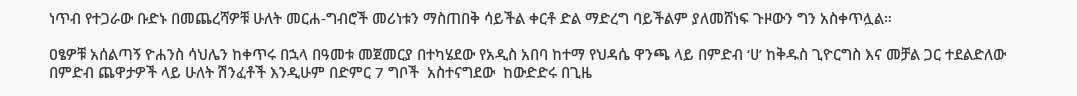ነጥብ የተጋራው ቡድኑ በመጨረሻዎቹ ሁለት መርሐ-ግብሮች መሪነቱን ማስጠበቅ ሳይችል ቀርቶ ድል ማድረግ ባይችልም ያለመሸነፍ ጉዞውን ግን አስቀጥሏል።

ዐፄዎቹ አሰልጣኝ ዮሐንስ ሳህሌን ከቀጥሩ በኋላ በዓመቱ መጀመርያ በተካሄደው የአዲስ አበባ ከተማ የህዳሴ ዋንጫ ላይ በምድብ ‘ሀ’ ከቅዱስ ጊዮርግስ እና መቻል ጋር ተደልድለው በምድብ ጨዋታዎች ላይ ሁለት ሽንፈቶች እንዲሁም በድምር 7 ግቦች  አስተናግደው  ከውድድሩ በጊዜ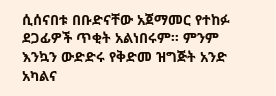ሲሰናበቱ በቡድናቸው አጀማመር የተከፉ ደጋፊዎች ጥቂት አልነበሩም። ምንም እንኳን ውድድሩ የቅድመ ዝግጅት አንድ አካልና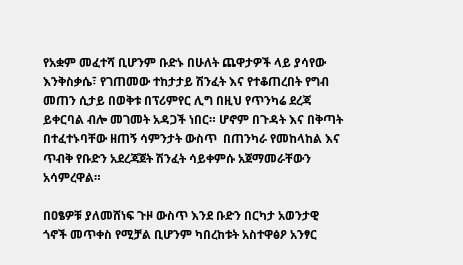የአቋም መፈተሻ ቢሆንም ቡድኑ በሁለት ጨዋታዎች ላይ ያሳየው እንቅስቃሴ፣ የገጠመው ተከታታይ ሽንፈት እና የተቆጠረበት የግብ መጠን ሲታይ በወቅቱ በፕሪምየር ሊግ በዚህ የጥንካሬ ደረጃ ይቀርባል ብሎ መገመት አዳጋች ነበር። ሆኖም በጉዳት እና በቅጣት በተፈተኑባቸው ዘጠኝ ሳምንታት ውስጥ  በጠንካራ የመከላከል እና ጥብቅ የቡድን አደረጃጀት ሽንፈት ሳይቀምሱ አጀማመራቸውን አሳምረዋል።

በዐፄዎቹ ያለመሸነፍ ጉዞ ውስጥ እንደ ቡድን በርካታ አወንታዊ ጎኖች መጥቀስ የሚቻል ቢሆንም ካበረከቱት አስተዋፅዖ አንፃር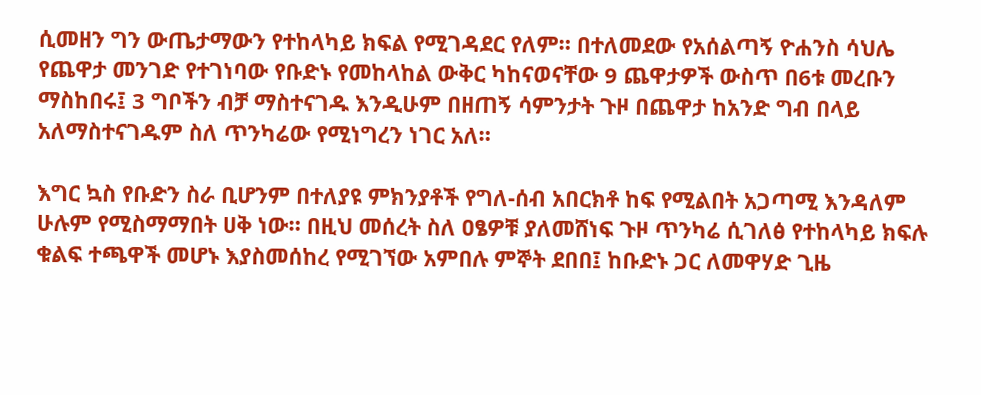ሲመዘን ግን ውጤታማውን የተከላካይ ክፍል የሚገዳደር የለም። በተለመደው የአሰልጣኝ ዮሐንስ ሳህሌ የጨዋታ መንገድ የተገነባው የቡድኑ የመከላከል ውቅር ካከናወናቸው 9 ጨዋታዎች ውስጥ በ6ቱ መረቡን ማስከበሩ፤ 3 ግቦችን ብቻ ማስተናገዱ እንዲሁም በዘጠኝ ሳምንታት ጉዞ በጨዋታ ከአንድ ግብ በላይ አለማስተናገዱም ስለ ጥንካሬው የሚነግረን ነገር አለ።

እግር ኳስ የቡድን ስራ ቢሆንም በተለያዩ ምክንያቶች የግለ-ሰብ አበርክቶ ከፍ የሚልበት አጋጣሚ እንዳለም ሁሉም የሚስማማበት ሀቅ ነው። በዚህ መሰረት ስለ ዐፄዎቹ ያለመሸነፍ ጉዞ ጥንካሬ ሲገለፅ የተከላካይ ክፍሉ ቁልፍ ተጫዋች መሆኑ እያስመሰከረ የሚገኘው አምበሉ ምኞት ደበበ፤ ከቡድኑ ጋር ለመዋሃድ ጊዜ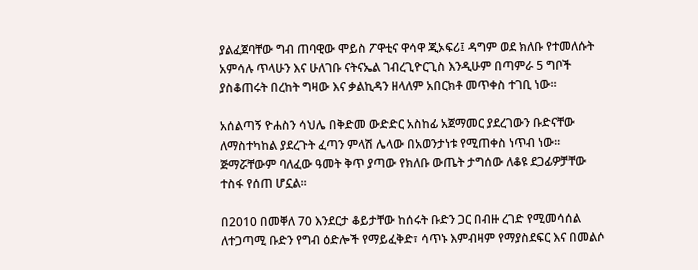ያልፈጀባቸው ግብ ጠባዊው ሞይስ ፖዋቲና ዋሳዋ ጂኦፍሪ፤ ዳግም ወደ ክለቡ የተመለሱት አምሳሉ ጥላሁን እና ሁለገቡ ናትናኤል ገብረጊዮርጊስ እንዲሁም በጣምራ 5 ግቦች ያስቆጠሩት በረከት ግዛው እና ቃልኪዳን ዘላለም አበርክቶ መጥቀስ ተገቢ ነው።

አሰልጣኝ ዮሐስን ሳህሌ በቅድመ ውድድር አስከፊ አጀማመር ያደረገውን ቡድናቸው ለማስተካከል ያደረጉት ፈጣን ምላሽ ሌላው በአወንታነቱ የሚጠቀስ ነጥብ ነው። ጅማሯቸውም ባለፈው ዓመት ቅጥ ያጣው የክለቡ ውጤት ታግሰው ለቆዩ ደጋፊዎቻቸው ተስፋ የሰጠ ሆኗል።

በ2010 በመቐለ 70 እንደርታ ቆይታቸው ከሰሩት ቡድን ጋር በብዙ ረገድ የሚመሳሰል ለተጋጣሚ ቡድን የግብ ዕድሎች የማይፈቅድ፣ ሳጥኑ እምብዛም የማያስደፍር እና በመልሶ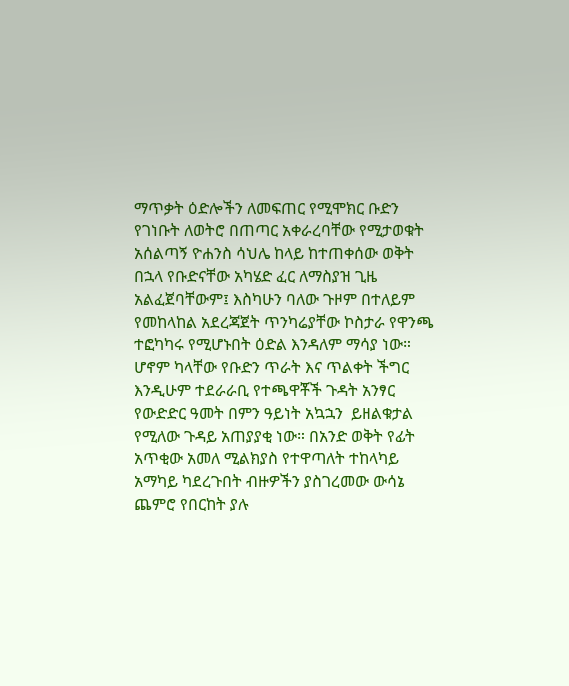ማጥቃት ዕድሎችን ለመፍጠር የሚሞክር ቡድን የገነቡት ለወትሮ በጠጣር አቀራረባቸው የሚታወቁት አሰልጣኝ ዮሐንስ ሳህሌ ከላይ ከተጠቀሰው ወቅት በኋላ የቡድናቸው አካሄድ ፈር ለማስያዝ ጊዜ አልፈጀባቸውም፤ እስካሁን ባለው ጉዞም በተለይም  የመከላከል አደረጃጀት ጥንካሬያቸው ኮስታራ የዋንጫ ተፎካካሩ የሚሆኑበት ዕድል እንዳለም ማሳያ ነው። ሆኖም ካላቸው የቡድን ጥራት እና ጥልቀት ችግር እንዲሁም ተደራራቢ የተጫዋቾች ጉዳት አንፃር የውድድር ዓመት በምን ዓይነት አኳኋን  ይዘልቁታል የሚለው ጉዳይ አጠያያቂ ነው። በአንድ ወቅት የፊት አጥቂው አመለ ሚልክያስ የተዋጣለት ተከላካይ አማካይ ካደረጉበት ብዙዎችን ያስገረመው ውሳኔ ጨምሮ የበርከት ያሉ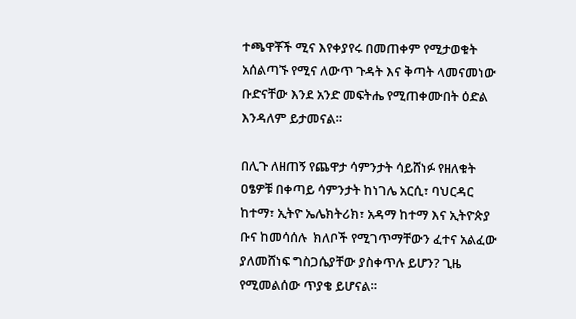ተጫዋቾች ሚና እየቀያየሩ በመጠቀም የሚታወቁት አሰልጣኙ የሚና ለውጥ ጉዳት እና ቅጣት ላመናመነው ቡድናቸው እንደ አንድ መፍትሔ የሚጠቀሙበት ዕድል እንዳለም ይታመናል።

በሊጉ ለዘጠኝ የጨዋታ ሳምንታት ሳይሸነፉ የዘለቁት ዐፄዎቹ በቀጣይ ሳምንታት ከነገሌ አርሲ፣ ባህርዳር ከተማ፣ ኢትዮ ኤሌክትሪክ፣ አዳማ ከተማ እና ኢትዮጵያ ቡና ከመሳሰሉ  ክለቦች የሚገጥማቸውን ፈተና አልፈው ያለመሸነፍ ግስጋሴያቸው ያስቀጥሉ ይሆን? ጊዜ የሚመልሰው ጥያቄ ይሆናል።